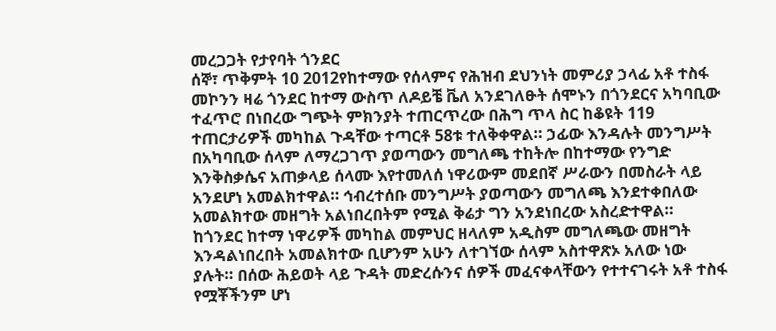መረጋጋት የታየባት ጎንደር
ሰኞ፣ ጥቅምት 10 2012የከተማው የሰላምና የሕዝብ ደህንነት መምሪያ ኃላፊ አቶ ተስፋ መኮንን ዛሬ ጎንደር ከተማ ውስጥ ለዶይቼ ቬለ አንደገለፁት ሰሞኑን በጎንደርና አካባቢው ተፈጥሮ በነበረው ግጭት ምክንያት ተጠርጥረው በሕግ ጥላ ስር ከቆዩት 119 ተጠርታሪዎች መካከል ጉዳቸው ተጣርቶ 58ቱ ተለቅቀዋል። ኃፊው እንዳሉት መንግሥት በአካባቢው ሰላም ለማረጋገጥ ያወጣውን መግለጫ ተከትሎ በከተማው የንግድ እንቅስቃሴና አጠቃላይ ሰላሙ እየተመለሰ ነዋሪውም መደበኛ ሥራውን በመስራት ላይ አንደሆነ አመልክተዋል። ኅብረተሰቡ መንግሥት ያወጣውን መግለጫ እንደተቀበለው አመልክተው መዘግት አልነበረበትም የሚል ቅሬታ ግን አንደነበረው አስረድተዋል።
ከጎንደር ከተማ ነዋሪዎች መካከል መምህር ዘላለም አዲስም መግለጫው መዘግት እንዳልነበረበት አመልክተው ቢሆንም አሁን ለተገኘው ሰላም አስተዋጽኦ አለው ነው ያሉት። በሰው ሕይወት ላይ ጉዳት መድረሱንና ሰዎች መፈናቀላቸውን የተተናገሩት አቶ ተስፋ የሟቾችንም ሆነ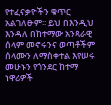የተፈናቃዮችን ቁጥር አልገለፁም፡፡ ይህ በእንዲህ እንዳለ በከተማው አንጻራዊ ሰላም መኖሩንና ወጣቶችም ሰላሙን ለማስቀተል እየሠሩ መሁኑን የጎንደር ከተማ ነዋሪዎች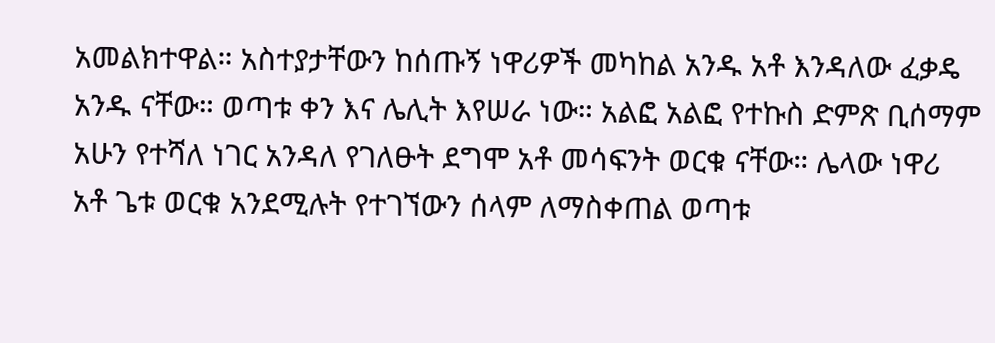አመልክተዋል። አስተያታቸውን ከሰጡኝ ነዋሪዎች መካከል አንዱ አቶ እንዳለው ፈቃዴ አንዱ ናቸው። ወጣቱ ቀን እና ሌሊት እየሠራ ነው። አልፎ አልፎ የተኩስ ድምጽ ቢሰማም አሁን የተሻለ ነገር አንዳለ የገለፁት ደግሞ አቶ መሳፍንት ወርቁ ናቸው። ሌላው ነዋሪ አቶ ጌቱ ወርቁ አንደሚሉት የተገኘውን ሰላም ለማስቀጠል ወጣቱ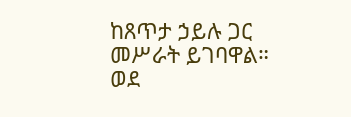ከጸጥታ ኃይሉ ጋር መሥራት ይገባዋል። ወደ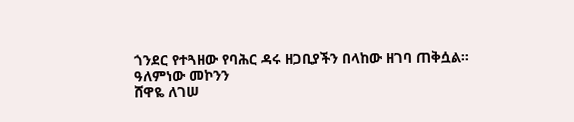ጎንደር የተጓዘው የባሕር ዳሩ ዘጋቢያችን በላከው ዘገባ ጠቅሷል።
ዓለምነው መኮንን
ሸዋዬ ለገሠ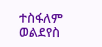ተስፋለም ወልደየስ